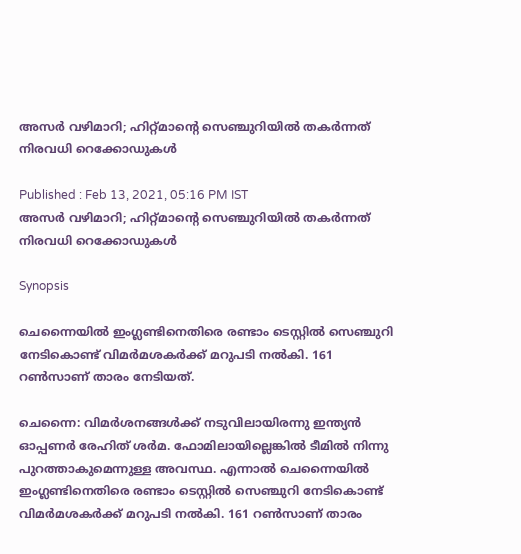അസര്‍ വഴിമാറി; ഹിറ്റ്മാന്റെ സെഞ്ചുറിയില്‍ തകര്‍ന്നത് നിരവധി റെക്കോഡുകള്‍

Published : Feb 13, 2021, 05:16 PM IST
അസര്‍ വഴിമാറി; ഹിറ്റ്മാന്റെ സെഞ്ചുറിയില്‍ തകര്‍ന്നത് നിരവധി റെക്കോഡുകള്‍

Synopsis

ചെന്നൈയില്‍ ഇംഗ്ലണ്ടിനെതിരെ രണ്ടാം ടെസ്റ്റില്‍ സെഞ്ചുറി നേടികൊണ്ട് വിമര്‍മശകര്‍ക്ക് മറുപടി നല്‍കി. 161 റണ്‍സാണ് താരം നേടിയത്.

ചെന്നൈ: വിമര്‍ശനങ്ങള്‍ക്ക് നടുവിലായിരന്നു ഇന്ത്യന്‍ ഓപ്പണര്‍ രേഹിത് ശര്‍മ. ഫോമിലായില്ലെങ്കില്‍ ടീമില്‍ നിന്നു പുറത്താകുമെന്നുള്ള അവസ്ഥ. എന്നാല്‍ ചെന്നൈയില്‍ ഇംഗ്ലണ്ടിനെതിരെ രണ്ടാം ടെസ്റ്റില്‍ സെഞ്ചുറി നേടികൊണ്ട് വിമര്‍മശകര്‍ക്ക് മറുപടി നല്‍കി. 161 റണ്‍സാണ് താരം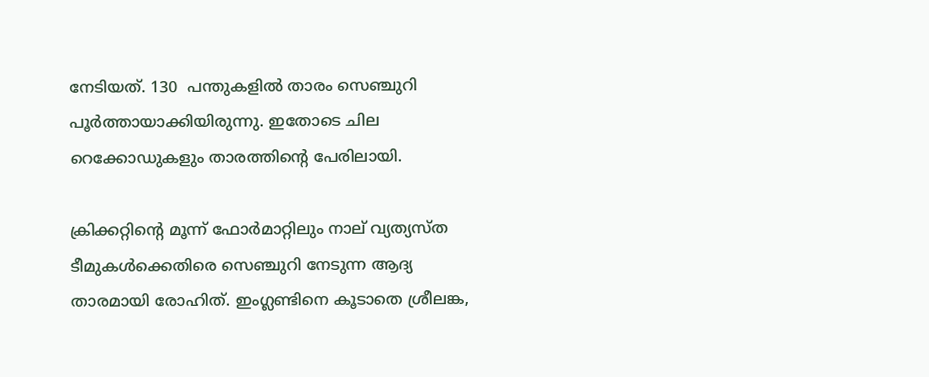നേടിയത്. 130  പന്തുകളില്‍ താരം സെഞ്ചുറി പൂര്‍ത്തായാക്കിയിരുന്നു. ഇതോടെ ചില റെക്കോഡുകളും താരത്തിന്റെ പേരിലായി.

ക്രിക്കറ്റിന്റെ മൂന്ന് ഫോര്‍മാറ്റിലും നാല് വ്യത്യസ്ത ടീമുകള്‍ക്കെതിരെ സെഞ്ചുറി നേടുന്ന ആദ്യ താരമായി രോഹിത്. ഇംഗ്ലണ്ടിനെ കൂടാതെ ശ്രീലങ്ക,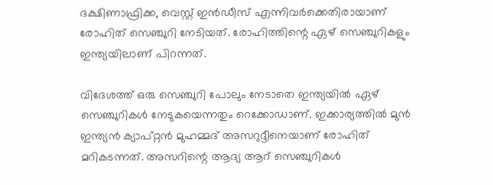ദക്ഷിണാഫ്രിക്ക, വെസ്റ്റ് ഇന്‍ഡീസ് എന്നിവര്‍ക്കെതിരായാണ് രോഹിത് സെഞ്ചുറി നേടിയത്. രോഹിത്തിന്റെ ഏഴ് സെഞ്ചുറികളും ഇന്ത്യയിലാണ് പിറന്നത്.

വിദേശത്ത് ഒരു സെഞ്ചുറി പോലും നേടാതെ ഇന്ത്യയില്‍ ഏഴ് സെഞ്ചുറികള്‍ നേടുകയെന്നതും റെക്കോഡാണ്. ഇക്കാര്യത്തില്‍ മുന്‍ ഇന്ത്യന്‍ ക്യാപ്റ്റന്‍ മുഹമ്മദ് അസറുദ്ദീനെയാണ് രോഹിത് മറികടന്നത്. അസറിന്റെ ആദ്യ ആറ് സെഞ്ചുറികള്‍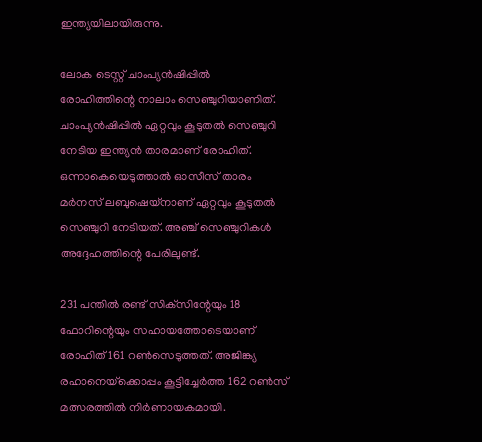ഇന്ത്യയിലായിരുന്നു.

ലോക ടെസ്റ്റ് ചാംപ്യന്‍ഷിപ്പില്‍ രോഹിത്തിന്റെ നാലാം സെഞ്ചുറിയാണിത്. ചാംപ്യന്‍ഷിപ്പില്‍ ഏറ്റവും കൂടുതല്‍ സെഞ്ചുറി നേടിയ ഇന്ത്യന്‍ താരമാണ് രോഹിത്. ഒന്നാകെയെടുത്താല്‍ ഓസീസ് താരം മര്‍നസ് ലബുഷെയ്‌നാണ് ഏറ്റവും കൂടുതല്‍ സെഞ്ചുറി നേടിയത്. അഞ്ച് സെഞ്ചുറികള്‍ അദ്ദേഹത്തിന്റെ പേരിലുണ്ട്.

231 പന്തില്‍ രണ്ട് സിക്‌സിന്റേയും 18 ഫോറിന്റെയും സഹായത്തോടെയാണ് രോഹിത് 161 റണ്‍സെടുത്തത്. അജിങ്ക്യ രഹാനെയ്‌ക്കൊപ്പം കൂട്ടിച്ചേര്‍ത്ത 162 റണ്‍സ് മത്സരത്തില്‍ നിര്‍ണായകമായി.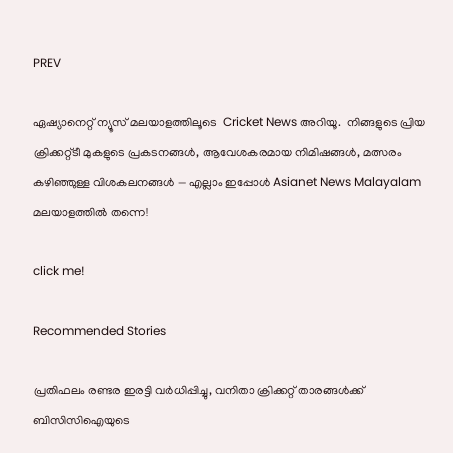PREV

ഏഷ്യാനെറ്റ് ന്യൂസ് മലയാളത്തിലൂടെ  Cricket News അറിയൂ.  നിങ്ങളുടെ പ്രിയ ക്രിക്കറ്റ്ടീ മുകളുടെ പ്രകടനങ്ങൾ, ആവേശകരമായ നിമിഷങ്ങൾ, മത്സരം കഴിഞ്ഞുള്ള വിശകലനങ്ങൾ — എല്ലാം ഇപ്പോൾ Asianet News Malayalam മലയാളത്തിൽ തന്നെ!

click me!

Recommended Stories

പ്രതിഫലം രണ്ടര ഇരട്ടി വര്‍ധിപ്പിച്ചു, വനിതാ ക്രിക്കറ്റ് താരങ്ങള്‍ക്ക് ബിസിസിഐയുടെ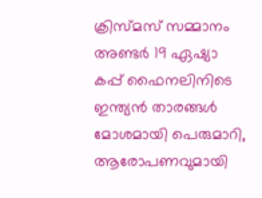ക്രിസ്മസ് സമ്മാനം
അണ്ടർ 19 ഏഷ്യാ കപ്പ് ഫൈനലിനിടെ ഇന്ത്യൻ താരങ്ങള്‍ മോശമായി പെരുമാറി, ആരോപണവുമായി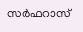സര്‍ഫറാസ്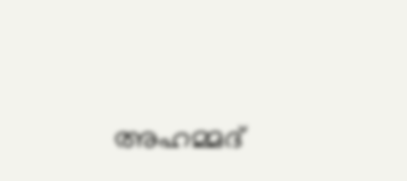അഹമ്മദ്